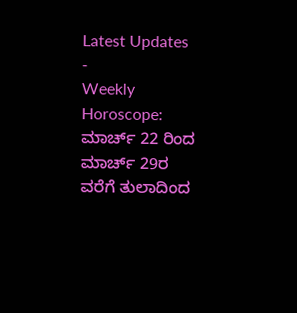Latest Updates
-
Weekly Horoscope: ಮಾರ್ಚ್ 22 ರಿಂದ ಮಾರ್ಚ್ 29ರ ವರೆಗೆ ತುಲಾದಿಂದ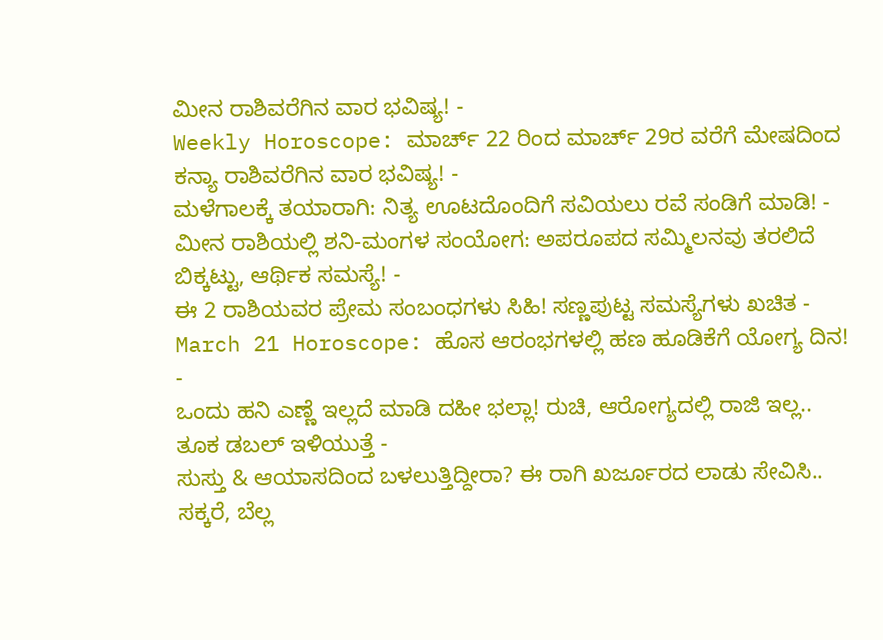ಮೀನ ರಾಶಿವರೆಗಿನ ವಾರ ಭವಿಷ್ಯ! -
Weekly Horoscope: ಮಾರ್ಚ್ 22 ರಿಂದ ಮಾರ್ಚ್ 29ರ ವರೆಗೆ ಮೇಷದಿಂದ ಕನ್ಯಾ ರಾಶಿವರೆಗಿನ ವಾರ ಭವಿಷ್ಯ! -
ಮಳೆಗಾಲಕ್ಕೆ ತಯಾರಾಗಿ: ನಿತ್ಯ ಊಟದೊಂದಿಗೆ ಸವಿಯಲು ರವೆ ಸಂಡಿಗೆ ಮಾಡಿ! -
ಮೀನ ರಾಶಿಯಲ್ಲಿ ಶನಿ-ಮಂಗಳ ಸಂಯೋಗ: ಅಪರೂಪದ ಸಮ್ಮಿಲನವು ತರಲಿದೆ ಬಿಕ್ಕಟ್ಟು, ಆರ್ಥಿಕ ಸಮಸ್ಯೆ! -
ಈ 2 ರಾಶಿಯವರ ಪ್ರೇಮ ಸಂಬಂಧಗಳು ಸಿಹಿ! ಸಣ್ಣಪುಟ್ಟ ಸಮಸ್ಯೆಗಳು ಖಚಿತ -
March 21 Horoscope: ಹೊಸ ಆರಂಭಗಳಲ್ಲಿ ಹಣ ಹೂಡಿಕೆಗೆ ಯೋಗ್ಯ ದಿನ! -
ಒಂದು ಹನಿ ಎಣ್ಣೆ ಇಲ್ಲದೆ ಮಾಡಿ ದಹೀ ಭಲ್ಲಾ! ರುಚಿ, ಆರೋಗ್ಯದಲ್ಲಿ ರಾಜಿ ಇಲ್ಲ.. ತೂಕ ಡಬಲ್ ಇಳಿಯುತ್ತೆ -
ಸುಸ್ತು & ಆಯಾಸದಿಂದ ಬಳಲುತ್ತಿದ್ದೀರಾ? ಈ ರಾಗಿ ಖರ್ಜೂರದ ಲಾಡು ಸೇವಿಸಿ.. ಸಕ್ಕರೆ, ಬೆಲ್ಲ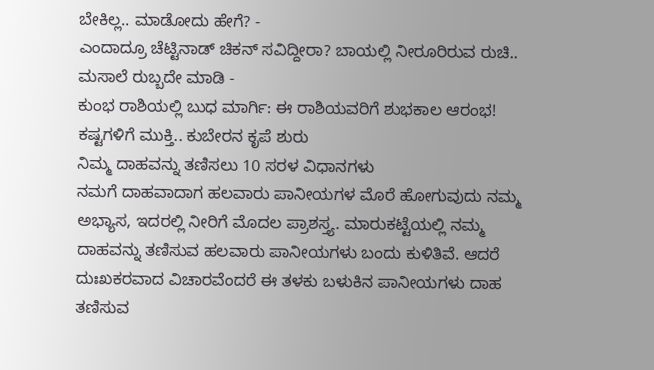ಬೇಕಿಲ್ಲ.. ಮಾಡೋದು ಹೇಗೆ? -
ಎಂದಾದ್ರೂ ಚೆಟ್ಟಿನಾಡ್ ಚಿಕನ್ ಸವಿದ್ದೀರಾ? ಬಾಯಲ್ಲಿ ನೀರೂರಿರುವ ರುಚಿ.. ಮಸಾಲೆ ರುಬ್ಬದೇ ಮಾಡಿ -
ಕುಂಭ ರಾಶಿಯಲ್ಲಿ ಬುಧ ಮಾರ್ಗಿ: ಈ ರಾಶಿಯವರಿಗೆ ಶುಭಕಾಲ ಆರಂಭ! ಕಷ್ಟಗಳಿಗೆ ಮುಕ್ತಿ.. ಕುಬೇರನ ಕೃಪೆ ಶುರು
ನಿಮ್ಮ ದಾಹವನ್ನು ತಣಿಸಲು 10 ಸರಳ ವಿಧಾನಗಳು
ನಮಗೆ ದಾಹವಾದಾಗ ಹಲವಾರು ಪಾನೀಯಗಳ ಮೊರೆ ಹೋಗುವುದು ನಮ್ಮ ಅಭ್ಯಾಸ, ಇದರಲ್ಲಿ ನೀರಿಗೆ ಮೊದಲ ಪ್ರಾಶಸ್ತ್ಯ. ಮಾರುಕಟ್ಟೆಯಲ್ಲಿ ನಮ್ಮ ದಾಹವನ್ನು ತಣಿಸುವ ಹಲವಾರು ಪಾನೀಯಗಳು ಬಂದು ಕುಳಿತಿವೆ. ಆದರೆ ದುಃಖಕರವಾದ ವಿಚಾರವೆಂದರೆ ಈ ತಳಕು ಬಳುಕಿನ ಪಾನೀಯಗಳು ದಾಹ ತಣಿಸುವ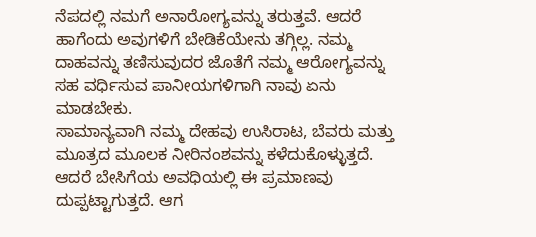ನೆಪದಲ್ಲಿ ನಮಗೆ ಅನಾರೋಗ್ಯವನ್ನು ತರುತ್ತವೆ. ಆದರೆ ಹಾಗೆಂದು ಅವುಗಳಿಗೆ ಬೇಡಿಕೆಯೇನು ತಗ್ಗಿಲ್ಲ. ನಮ್ಮ ದಾಹವನ್ನು ತಣಿಸುವುದರ ಜೊತೆಗೆ ನಮ್ಮ ಆರೋಗ್ಯವನ್ನು ಸಹ ವರ್ಧಿಸುವ ಪಾನೀಯಗಳಿಗಾಗಿ ನಾವು ಏನು ಮಾಡಬೇಕು.
ಸಾಮಾನ್ಯವಾಗಿ ನಮ್ಮ ದೇಹವು ಉಸಿರಾಟ, ಬೆವರು ಮತ್ತು ಮೂತ್ರದ ಮೂಲಕ ನೀರಿನಂಶವನ್ನು ಕಳೆದುಕೊಳ್ಳುತ್ತದೆ. ಆದರೆ ಬೇಸಿಗೆಯ ಅವಧಿಯಲ್ಲಿ ಈ ಪ್ರಮಾಣವು ದುಪ್ಪಟ್ಟಾಗುತ್ತದೆ. ಆಗ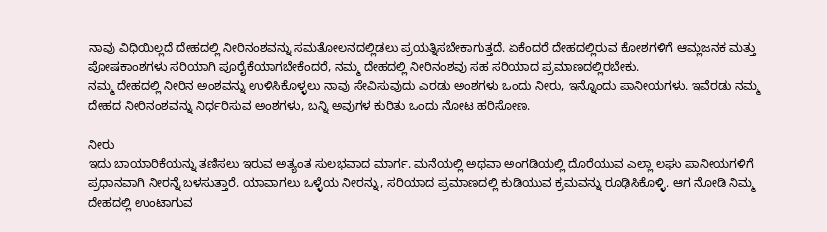ನಾವು ವಿಧಿಯಿಲ್ಲದೆ ದೇಹದಲ್ಲಿ ನೀರಿನಂಶವನ್ನು ಸಮತೋಲನದಲ್ಲಿಡಲು ಪ್ರಯತ್ನಿಸಬೇಕಾಗುತ್ತದೆ. ಏಕೆಂದರೆ ದೇಹದಲ್ಲಿರುವ ಕೋಶಗಳಿಗೆ ಆಮ್ಲಜನಕ ಮತ್ತು ಪೋಷಕಾಂಶಗಳು ಸರಿಯಾಗಿ ಪೂರೈಕೆಯಾಗಬೇಕೆಂದರೆ, ನಮ್ಮ ದೇಹದಲ್ಲಿ ನೀರಿನಂಶವು ಸಹ ಸರಿಯಾದ ಪ್ರಮಾಣದಲ್ಲಿರಬೇಕು.
ನಮ್ಮ ದೇಹದಲ್ಲಿ ನೀರಿನ ಅಂಶವನ್ನು ಉಳಿಸಿಕೊಳ್ಳಲು ನಾವು ಸೇವಿಸುವುದು ಎರಡು ಅಂಶಗಳು ಒಂದು ನೀರು, ಇನ್ನೊಂದು ಪಾನೀಯಗಳು. ಇವೆರಡು ನಮ್ಮ ದೇಹದ ನೀರಿನಂಶವನ್ನು ನಿರ್ಧರಿಸುವ ಅಂಶಗಳು, ಬನ್ನಿ ಅವುಗಳ ಕುರಿತು ಒಂದು ನೋಟ ಹರಿಸೋಣ.

ನೀರು
ಇದು ಬಾಯಾರಿಕೆಯನ್ನು ತಣಿಸಲು ಇರುವ ಅತ್ಯಂತ ಸುಲಭವಾದ ಮಾರ್ಗ. ಮನೆಯಲ್ಲಿ ಅಥವಾ ಅಂಗಡಿಯಲ್ಲಿ ದೊರೆಯುವ ಎಲ್ಲಾ ಲಘು ಪಾನೀಯಗಳಿಗೆ ಪ್ರಧಾನವಾಗಿ ನೀರನ್ನೆ ಬಳಸುತ್ತಾರೆ. ಯಾವಾಗಲು ಒಳ್ಳೆಯ ನೀರನ್ನು, ಸರಿಯಾದ ಪ್ರಮಾಣದಲ್ಲಿ ಕುಡಿಯುವ ಕ್ರಮವನ್ನು ರೂಢಿಸಿಕೊಳ್ಳಿ. ಆಗ ನೋಡಿ ನಿಮ್ಮ ದೇಹದಲ್ಲಿ ಉಂಟಾಗುವ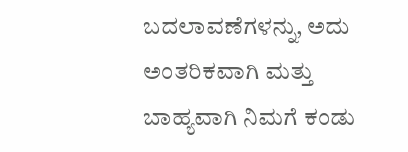ಬದಲಾವಣೆಗಳನ್ನು, ಅದು ಅಂತರಿಕವಾಗಿ ಮತ್ತು ಬಾಹ್ಯವಾಗಿ ನಿಮಗೆ ಕಂಡು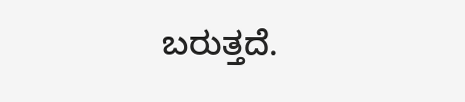ಬರುತ್ತದೆ.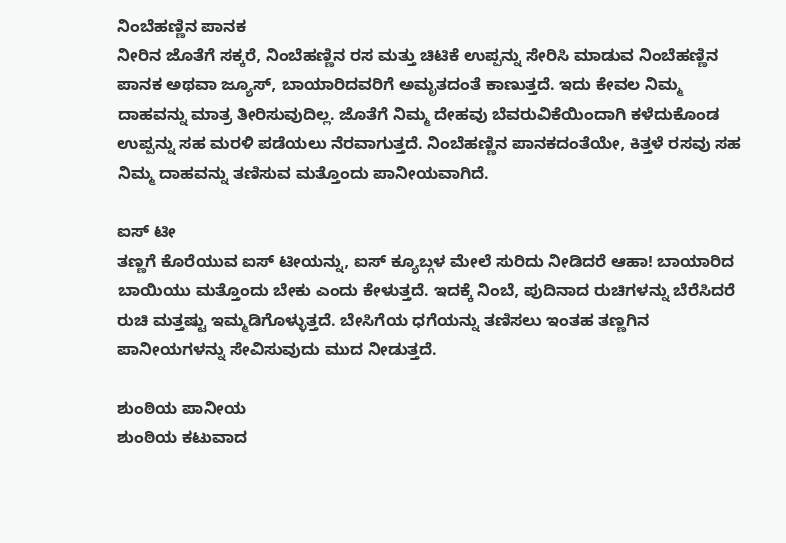ನಿಂಬೆಹಣ್ಣಿನ ಪಾನಕ
ನೀರಿನ ಜೊತೆಗೆ ಸಕ್ಕರೆ, ನಿಂಬೆಹಣ್ಣಿನ ರಸ ಮತ್ತು ಚಿಟಿಕೆ ಉಪ್ಪನ್ನು ಸೇರಿಸಿ ಮಾಡುವ ನಿಂಬೆಹಣ್ಣಿನ ಪಾನಕ ಅಥವಾ ಜ್ಯೂಸ್, ಬಾಯಾರಿದವರಿಗೆ ಅಮೃತದಂತೆ ಕಾಣುತ್ತದೆ. ಇದು ಕೇವಲ ನಿಮ್ಮ ದಾಹವನ್ನು ಮಾತ್ರ ತೀರಿಸುವುದಿಲ್ಲ. ಜೊತೆಗೆ ನಿಮ್ಮ ದೇಹವು ಬೆವರುವಿಕೆಯಿಂದಾಗಿ ಕಳೆದುಕೊಂಡ ಉಪ್ಪನ್ನು ಸಹ ಮರಳಿ ಪಡೆಯಲು ನೆರವಾಗುತ್ತದೆ. ನಿಂಬೆಹಣ್ಣಿನ ಪಾನಕದಂತೆಯೇ, ಕಿತ್ತಳೆ ರಸವು ಸಹ ನಿಮ್ಮ ದಾಹವನ್ನು ತಣಿಸುವ ಮತ್ತೊಂದು ಪಾನೀಯವಾಗಿದೆ.

ಐಸ್ ಟೀ
ತಣ್ಣಗೆ ಕೊರೆಯುವ ಐಸ್ ಟೀಯನ್ನು, ಐಸ್ ಕ್ಯೂಬ್ಗಳ ಮೇಲೆ ಸುರಿದು ನೀಡಿದರೆ ಆಹಾ! ಬಾಯಾರಿದ ಬಾಯಿಯು ಮತ್ತೊಂದು ಬೇಕು ಎಂದು ಕೇಳುತ್ತದೆ. ಇದಕ್ಕೆ ನಿಂಬೆ, ಪುದಿನಾದ ರುಚಿಗಳನ್ನು ಬೆರೆಸಿದರೆ ರುಚಿ ಮತ್ತಷ್ಟು ಇಮ್ಮಡಿಗೊಳ್ಳುತ್ತದೆ. ಬೇಸಿಗೆಯ ಧಗೆಯನ್ನು ತಣಿಸಲು ಇಂತಹ ತಣ್ಣಗಿನ ಪಾನೀಯಗಳನ್ನು ಸೇವಿಸುವುದು ಮುದ ನೀಡುತ್ತದೆ.

ಶುಂಠಿಯ ಪಾನೀಯ
ಶುಂಠಿಯ ಕಟುವಾದ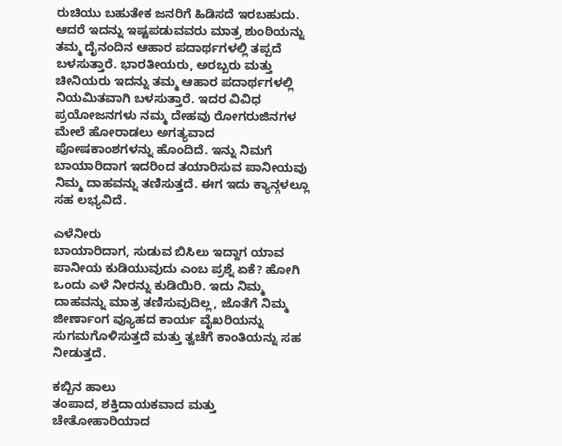ರುಚಿಯು ಬಹುತೇಕ ಜನರಿಗೆ ಹಿಡಿಸದೆ ಇರಬಹುದು. ಆದರೆ ಇದನ್ನು ಇಷ್ಟಪಡುವವರು ಮಾತ್ರ ಶುಂಠಿಯನ್ನು ತಮ್ಮ ದೈನಂದಿನ ಆಹಾರ ಪದಾರ್ಥಗಳಲ್ಲಿ ತಪ್ಪದೆ ಬಳಸುತ್ತಾರೆ. ಭಾರತೀಯರು, ಅರಬ್ಬರು ಮತ್ತು ಚೀನಿಯರು ಇದನ್ನು ತಮ್ಮ ಆಹಾರ ಪದಾರ್ಥಗಳಲ್ಲಿ ನಿಯಮಿತವಾಗಿ ಬಳಸುತ್ತಾರೆ. ಇದರ ವಿವಿಧ ಪ್ರಯೋಜನಗಳು ನಮ್ಮ ದೇಹವು ರೋಗರುಜಿನಗಳ ಮೇಲೆ ಹೋರಾಡಲು ಅಗತ್ಯವಾದ ಪೋಷಕಾಂಶಗಳನ್ನು ಹೊಂದಿದೆ. ಇನ್ನು ನಿಮಗೆ ಬಾಯಾರಿದಾಗ ಇದರಿಂದ ತಯಾರಿಸುವ ಪಾನೀಯವು ನಿಮ್ಮ ದಾಹವನ್ನು ತಣಿಸುತ್ತದೆ. ಈಗ ಇದು ಕ್ಯಾನ್ಗಳಲ್ಲೂ ಸಹ ಲಭ್ಯವಿದೆ.

ಎಳೆನೀರು
ಬಾಯಾರಿದಾಗ, ಸುಡುವ ಬಿಸಿಲು ಇದ್ದಾಗ ಯಾವ ಪಾನೀಯ ಕುಡಿಯುವುದು ಎಂಬ ಪ್ರಶ್ನೆ ಏಕೆ? ಹೋಗಿ ಒಂದು ಎಳೆ ನೀರನ್ನು ಕುಡಿಯಿರಿ. ಇದು ನಿಮ್ಮ ದಾಹವನ್ನು ಮಾತ್ರ ತಣಿಸುವುದಿಲ್ಲ, ಜೊತೆಗೆ ನಿಮ್ಮ ಜೀರ್ಣಾಂಗ ವ್ಯೂಹದ ಕಾರ್ಯ ವೈಖರಿಯನ್ನು ಸುಗಮಗೊಳಿಸುತ್ತದೆ ಮತ್ತು ತ್ವಚೆಗೆ ಕಾಂತಿಯನ್ನು ಸಹ ನೀಡುತ್ತದೆ.

ಕಬ್ಬಿನ ಹಾಲು
ತಂಪಾದ, ಶಕ್ತಿದಾಯಕವಾದ ಮತ್ತು ಚೇತೋಹಾರಿಯಾದ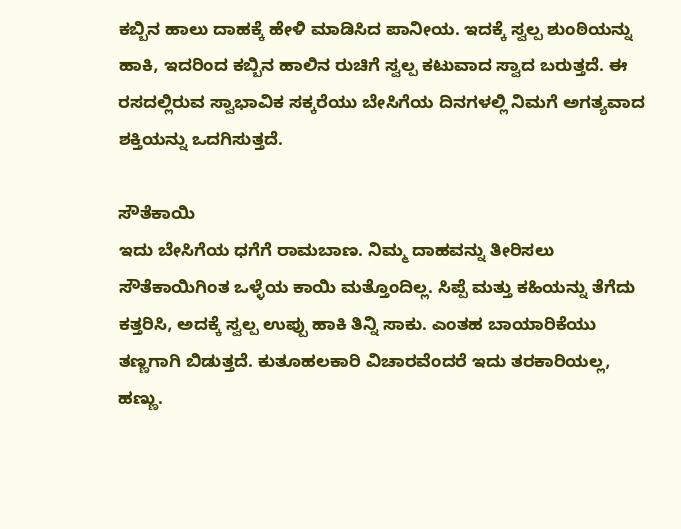ಕಬ್ಬಿನ ಹಾಲು ದಾಹಕ್ಕೆ ಹೇಳಿ ಮಾಡಿಸಿದ ಪಾನೀಯ. ಇದಕ್ಕೆ ಸ್ವಲ್ಪ ಶುಂಠಿಯನ್ನು ಹಾಕಿ, ಇದರಿಂದ ಕಬ್ಬಿನ ಹಾಲಿನ ರುಚಿಗೆ ಸ್ವಲ್ಪ ಕಟುವಾದ ಸ್ವಾದ ಬರುತ್ತದೆ. ಈ ರಸದಲ್ಲಿರುವ ಸ್ವಾಭಾವಿಕ ಸಕ್ಕರೆಯು ಬೇಸಿಗೆಯ ದಿನಗಳಲ್ಲಿ ನಿಮಗೆ ಅಗತ್ಯವಾದ ಶಕ್ತಿಯನ್ನು ಒದಗಿಸುತ್ತದೆ.

ಸೌತೆಕಾಯಿ
ಇದು ಬೇಸಿಗೆಯ ಧಗೆಗೆ ರಾಮಬಾಣ. ನಿಮ್ಮ ದಾಹವನ್ನು ತೀರಿಸಲು ಸೌತೆಕಾಯಿಗಿಂತ ಒಳ್ಳೆಯ ಕಾಯಿ ಮತ್ತೊಂದಿಲ್ಲ. ಸಿಪ್ಪೆ ಮತ್ತು ಕಹಿಯನ್ನು ತೆಗೆದು ಕತ್ತರಿಸಿ, ಅದಕ್ಕೆ ಸ್ವಲ್ಪ ಉಪ್ಪು ಹಾಕಿ ತಿನ್ನಿ ಸಾಕು. ಎಂತಹ ಬಾಯಾರಿಕೆಯು ತಣ್ಣಗಾಗಿ ಬಿಡುತ್ತದೆ. ಕುತೂಹಲಕಾರಿ ವಿಚಾರವೆಂದರೆ ಇದು ತರಕಾರಿಯಲ್ಲ, ಹಣ್ಣು.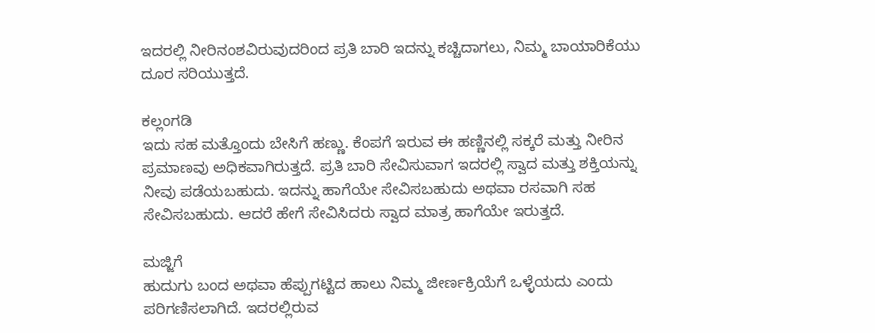ಇದರಲ್ಲಿ ನೀರಿನಂಶವಿರುವುದರಿಂದ ಪ್ರತಿ ಬಾರಿ ಇದನ್ನು ಕಚ್ಚಿದಾಗಲು, ನಿಮ್ಮ ಬಾಯಾರಿಕೆಯು ದೂರ ಸರಿಯುತ್ತದೆ.

ಕಲ್ಲಂಗಡಿ
ಇದು ಸಹ ಮತ್ತೊಂದು ಬೇಸಿಗೆ ಹಣ್ಣು. ಕೆಂಪಗೆ ಇರುವ ಈ ಹಣ್ಣಿನಲ್ಲಿ ಸಕ್ಕರೆ ಮತ್ತು ನೀರಿನ ಪ್ರಮಾಣವು ಅಧಿಕವಾಗಿರುತ್ತದೆ. ಪ್ರತಿ ಬಾರಿ ಸೇವಿಸುವಾಗ ಇದರಲ್ಲಿ ಸ್ವಾದ ಮತ್ತು ಶಕ್ತಿಯನ್ನು ನೀವು ಪಡೆಯಬಹುದು. ಇದನ್ನು ಹಾಗೆಯೇ ಸೇವಿಸಬಹುದು ಅಥವಾ ರಸವಾಗಿ ಸಹ ಸೇವಿಸಬಹುದು. ಆದರೆ ಹೇಗೆ ಸೇವಿಸಿದರು ಸ್ವಾದ ಮಾತ್ರ ಹಾಗೆಯೇ ಇರುತ್ತದೆ.

ಮಜ್ಜಿಗೆ
ಹುದುಗು ಬಂದ ಅಥವಾ ಹೆಪ್ಪುಗಟ್ಟಿದ ಹಾಲು ನಿಮ್ಮ ಜೀರ್ಣಕ್ರಿಯೆಗೆ ಒಳ್ಳೆಯದು ಎಂದು ಪರಿಗಣಿಸಲಾಗಿದೆ. ಇದರಲ್ಲಿರುವ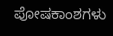ಪೋಷಕಾಂಶಗಳು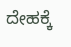ದೇಹಕ್ಕೆ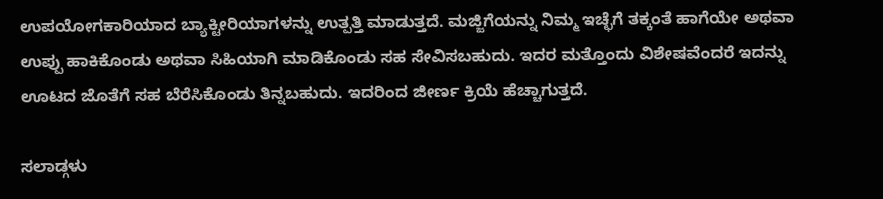ಉಪಯೋಗಕಾರಿಯಾದ ಬ್ಯಾಕ್ಟೀರಿಯಾಗಳನ್ನು ಉತ್ಪತ್ತಿ ಮಾಡುತ್ತದೆ. ಮಜ್ಜಿಗೆಯನ್ನು ನಿಮ್ಮ ಇಚ್ಛೆಗೆ ತಕ್ಕಂತೆ ಹಾಗೆಯೇ ಅಥವಾ ಉಪ್ಪು ಹಾಕಿಕೊಂಡು ಅಥವಾ ಸಿಹಿಯಾಗಿ ಮಾಡಿಕೊಂಡು ಸಹ ಸೇವಿಸಬಹುದು. ಇದರ ಮತ್ತೊಂದು ವಿಶೇಷವೆಂದರೆ ಇದನ್ನು ಊಟದ ಜೊತೆಗೆ ಸಹ ಬೆರೆಸಿಕೊಂಡು ತಿನ್ನಬಹುದು. ಇದರಿಂದ ಜೀರ್ಣ ಕ್ರಿಯೆ ಹೆಚ್ಚಾಗುತ್ತದೆ.

ಸಲಾಡ್ಗಳು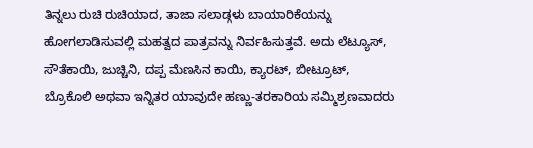ತಿನ್ನಲು ರುಚಿ ರುಚಿಯಾದ, ತಾಜಾ ಸಲಾಡ್ಗಳು ಬಾಯಾರಿಕೆಯನ್ನು ಹೋಗಲಾಡಿಸುವಲ್ಲಿ ಮಹತ್ವದ ಪಾತ್ರವನ್ನು ನಿರ್ವಹಿಸುತ್ತವೆ. ಅದು ಲೆಟ್ಯೂಸ್, ಸೌತೆಕಾಯಿ, ಜುಚ್ಚಿನಿ, ದಪ್ಪ ಮೆಣಸಿನ ಕಾಯಿ, ಕ್ಯಾರಟ್, ಬೀಟ್ರೂಟ್, ಬ್ರೊಕೊಲಿ ಅಥವಾ ಇನ್ನಿತರ ಯಾವುದೇ ಹಣ್ಣು-ತರಕಾರಿಯ ಸಮ್ಮಿಶ್ರಣವಾದರು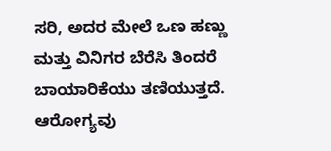ಸರಿ, ಅದರ ಮೇಲೆ ಒಣ ಹಣ್ಣು ಮತ್ತು ವಿನಿಗರ ಬೆರೆಸಿ ತಿಂದರೆ ಬಾಯಾರಿಕೆಯು ತಣಿಯುತ್ತದೆ. ಆರೋಗ್ಯವು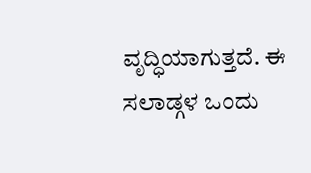ವೃದ್ಧಿಯಾಗುತ್ತದೆ. ಈ ಸಲಾಡ್ಗಳ ಒಂದು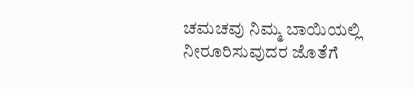ಚಮಚವು ನಿಮ್ಮ ಬಾಯಿಯಲ್ಲಿ ನೀರೂರಿಸುವುದರ ಜೊತೆಗೆ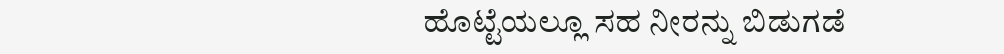ಹೊಟ್ಟೆಯಲ್ಲೂ ಸಹ ನೀರನ್ನು ಬಿಡುಗಡೆ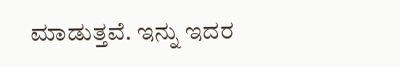ಮಾಡುತ್ತವೆ. ಇನ್ನು ಇದರ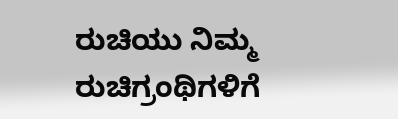ರುಚಿಯು ನಿಮ್ಮ ರುಚಿಗ್ರಂಥಿಗಳಿಗೆ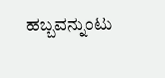ಹಬ್ಬವನ್ನುಂಟು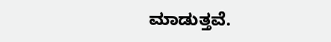ಮಾಡುತ್ತವೆ.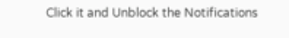Click it and Unblock the Notifications